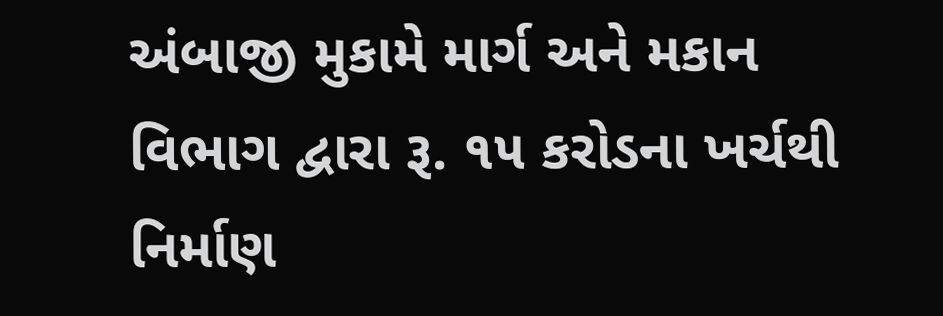અંબાજી મુકામે માર્ગ અને મકાન વિભાગ દ્વારા રૂ. ૧૫ કરોડના ખર્ચથી નિર્માણ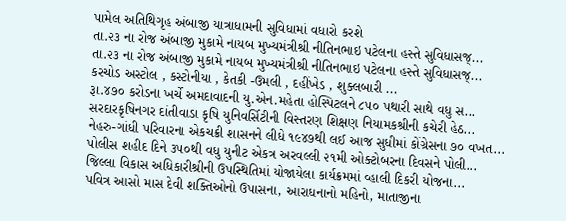પામેલ અતિથિગૃહ અંબાજી યાત્રાધામની સુવિધામાં વધારો કરશે
તા.૨૩ ના રોજ અંબાજી મુકામે નાયબ મુખ્યમંત્રીશ્રી નીતિનભાઇ પટેલના હસ્તે સુવિધાસજ્...
તા.૨૩ ના રોજ અંબાજી મુકામે નાયબ મુખ્યમંત્રીશ્રી નીતિનભાઇ પટેલના હસ્તે સુવિધાસજ્...
કરચોડ અસ્ટોલ , કસ્ટોનીયા , કેતકી -ઉમલી , દહીંખેડ , શુક્લબારી ...
રૂા.૪૭૦ કરોડના ખર્ચે અમદાવાદની યુ.એન.મહેતા હોસ્પિટલને ૮૫૦ પથારી સાથે વધુ સ...
સરદારકૃષિનગર દાંતીવાડા કૃષિ યુનિવર્સિટીની વિસ્તરણ શિક્ષણ નિયામકશ્રીની કચેરી હેઠ...
નેહરુ-ગાંધી પરિવારના એકચક્રી શાસનને લીધે ૧૯૪૭થી લઈ આજ સુધીમાં કોંગ્રેસના ૭૦ વખત...
પોલીસ શહીદ દિને ૩૫૦થી વધુ યુનીટ એકત્ર અરવલ્લી ૨૧મી ઓક્ટોબરના દિવસને પોલી...
જિલ્લા વિકાસ અધિકારીશ્રીની ઉપસ્થિતિમાં યોજાયેલા કાર્યક્રમમાં વ્હાલી દિકરી યોજના...
પવિત્ર આસો માસ દેવી શક્તિઓનો ઉપાસના, આરાધનાનો મહિનો, માતાજીના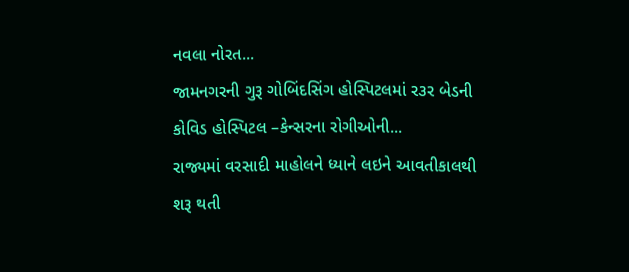નવલા નોરત...
જામનગરની ગુરૂ ગોબિંદસિંગ હોસ્પિટલમાં ર૩ર બેડની કોવિડ હોસ્પિટલ –કેન્સરના રોગીઓની...
રાજ્યમાં વરસાદી માહોલને ધ્યાને લઇને આવતીકાલથી શરૂ થતી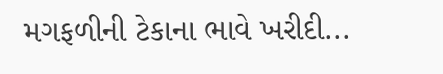મગફળીની ટેકાના ભાવે ખરીદી...